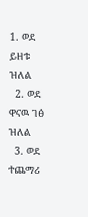1. ወደ ይዘቱ ዝለል
  2. ወደ ዋናዉ ገፅ ዝለል
  3. ወደ ተጨማሪ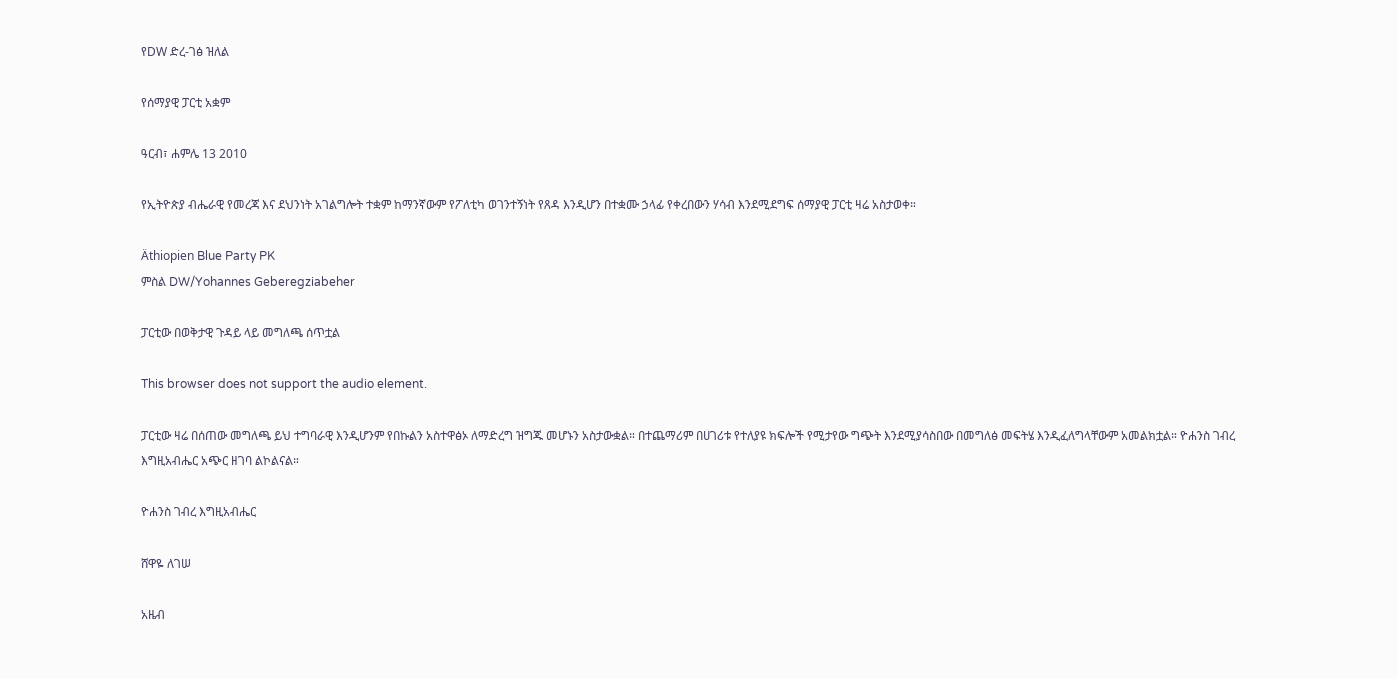የDW ድረ-ገፅ ዝለል

የሰማያዊ ፓርቲ አቋም

ዓርብ፣ ሐምሌ 13 2010

የኢትዮጵያ ብሔራዊ የመረጃ እና ደህንነት አገልግሎት ተቋም ከማንኛውም የፖለቲካ ወገንተኝነት የጸዳ እንዲሆን በተቋሙ ኃላፊ የቀረበውን ሃሳብ እንደሚደግፍ ሰማያዊ ፓርቲ ዛሬ አስታወቀ።

Äthiopien Blue Party PK
ምስል DW/Yohannes Geberegziabeher

ፓርቲው በወቅታዊ ጉዳይ ላይ መግለጫ ሰጥቷል

This browser does not support the audio element.

ፓርቲው ዛሬ በሰጠው መግለጫ ይህ ተግባራዊ እንዲሆንም የበኩልን አስተዋፅኦ ለማድረግ ዝግጁ መሆኑን አስታውቋል። በተጨማሪም በሀገሪቱ የተለያዩ ክፍሎች የሚታየው ግጭት እንደሚያሳስበው በመግለፅ መፍትሄ እንዲፈለግላቸውም አመልክቷል። ዮሐንስ ገብረ እግዚአብሔር አጭር ዘገባ ልኮልናል።

ዮሐንስ ገብረ እግዚአብሔር

ሸዋዬ ለገሠ

አዜብ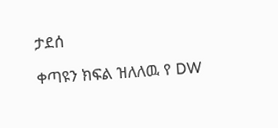ታደሰ

ቀጣዩን ክፍል ዝለለዉ የ DW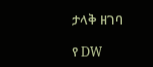ታላቅ ዘገባ

የ DW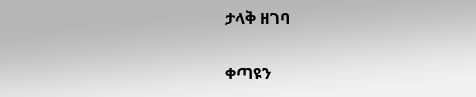ታላቅ ዘገባ

ቀጣዩን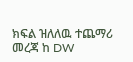ክፍል ዝለለዉ ተጨማሪ መረጃ ከ DW